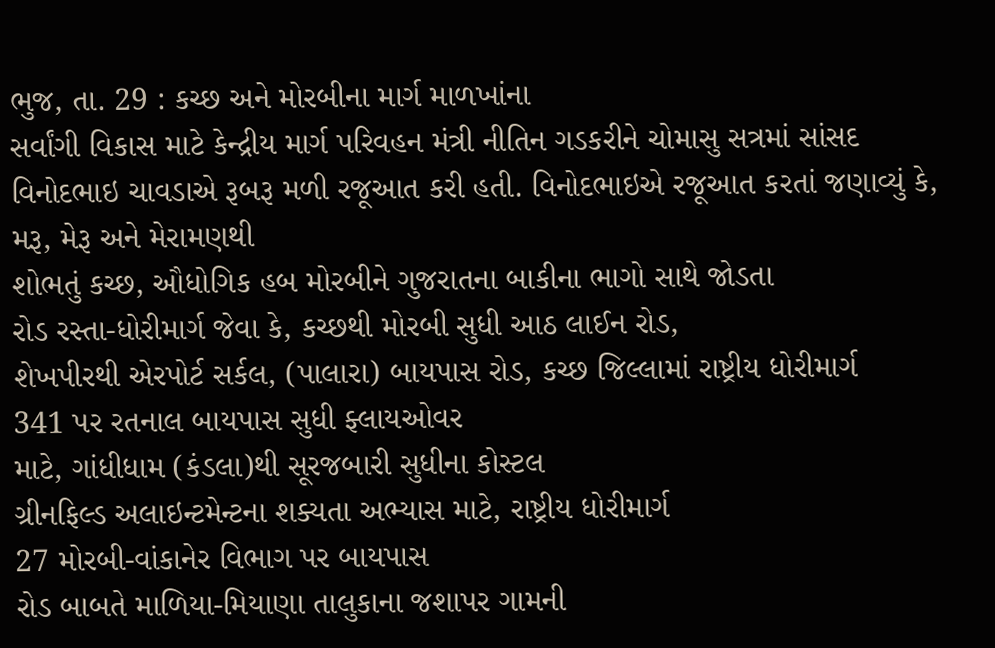ભુજ, તા. 29 : કચ્છ અને મોરબીના માર્ગ માળખાંના
સર્વાંગી વિકાસ માટે કેન્દ્રીય માર્ગ પરિવહન મંત્રી નીતિન ગડકરીને ચોમાસુ સત્રમાં સાંસદ
વિનોદભાઇ ચાવડાએ રૂબરૂ મળી રજૂઆત કરી હતી. વિનોદભાઇએ રજૂઆત કરતાં જણાવ્યું કે, મરૂ, મેરૂ અને મેરામણથી
શોભતું કચ્છ, ઔધોગિક હબ મોરબીને ગુજરાતના બાકીના ભાગો સાથે જોડતા
રોડ રસ્તા-ધોરીમાર્ગ જેવા કે, કચ્છથી મોરબી સુધી આઠ લાઈન રોડ,
શેખપીરથી એરપોર્ટ સર્કલ, (પાલારા) બાયપાસ રોડ, કચ્છ જિલ્લામાં રાષ્ટ્રીય ધોરીમાર્ગ
341 પર રતનાલ બાયપાસ સુધી ફ્લાયઓવર
માટે, ગાંધીધામ (કંડલા)થી સૂરજબારી સુધીના કોસ્ટલ
ગ્રીનફિલ્ડ અલાઇન્ટમેન્ટના શક્યતા અભ્યાસ માટે, રાષ્ટ્રીય ધોરીમાર્ગ
27 મોરબી-વાંકાનેર વિભાગ પર બાયપાસ
રોડ બાબતે માળિયા-મિયાણા તાલુકાના જશાપર ગામની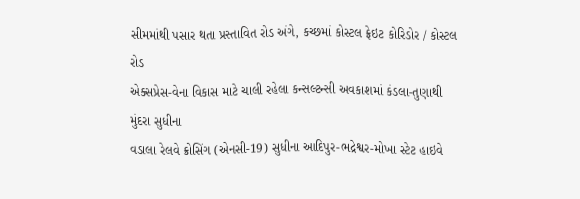સીમમાંથી પસાર થતા પ્રસ્તાવિત રોડ અંગે, કચ્છમાં કોસ્ટલ ફ્રેઇટ કોરિડોર / કોસ્ટલ રોડ
એક્સપ્રેસ-વેના વિકાસ માટે ચાલી રહેલા કન્સલ્ટન્સી અવકાશમાં કંડલા-તુણાથી મુંદરા સુધીના
વડાલા રેલવે ક્રોસિંગ (એનસી-19) સુધીના આદિપુર-ભદ્રેશ્વર-મોખા સ્ટેટ હાઇવે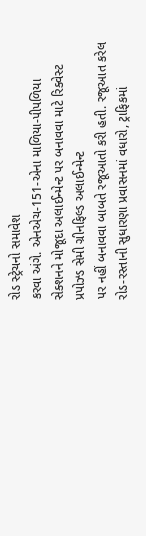રોડ સ્ટ્રેચનો સમાવેશ
કરવા અંગે. એનએચ-151-એના માળિયા-પીપળિયા
સેક્શનને મોજૂદા અલાઈન્મેન્ટ પર બનાવવા માટે રિક્વેસ્ટ પ્રપોઝ્ડ સેમી ગ્રીનફિલ્ડ અલાઈન્મેન્ટ
પર નહીં બનાવવા બાબતે રજૂઆતો કરી હતી. રજૂઆત કરેલ રોડ-રસ્તાની સુધારણા પ્રવાસનમાં વધારો, ટ્રાફિકમાં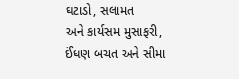ઘટાડો, સલામત
અને કાર્યસમ મુસાફરી, ઈંધણ બચત અને સીમા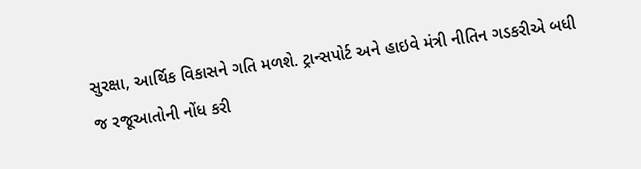સુરક્ષા, આર્થિક વિકાસને ગતિ મળશે. ટ્રાન્સપોર્ટ અને હાઇવે મંત્રી નીતિન ગડકરીએ બધી
જ રજૂઆતોની નોંધ કરી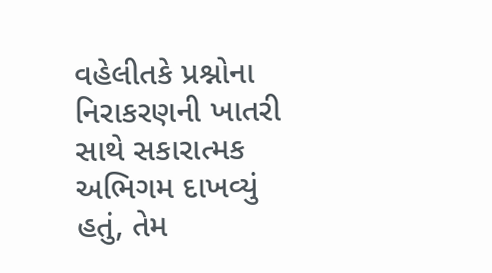વહેલીતકે પ્રશ્નોના નિરાકરણની ખાતરી સાથે સકારાત્મક અભિગમ દાખવ્યું
હતું, તેમ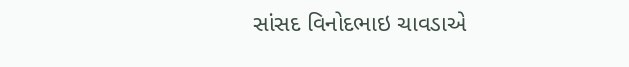સાંસદ વિનોદભાઇ ચાવડાએ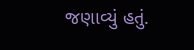જણાવ્યું હતું.